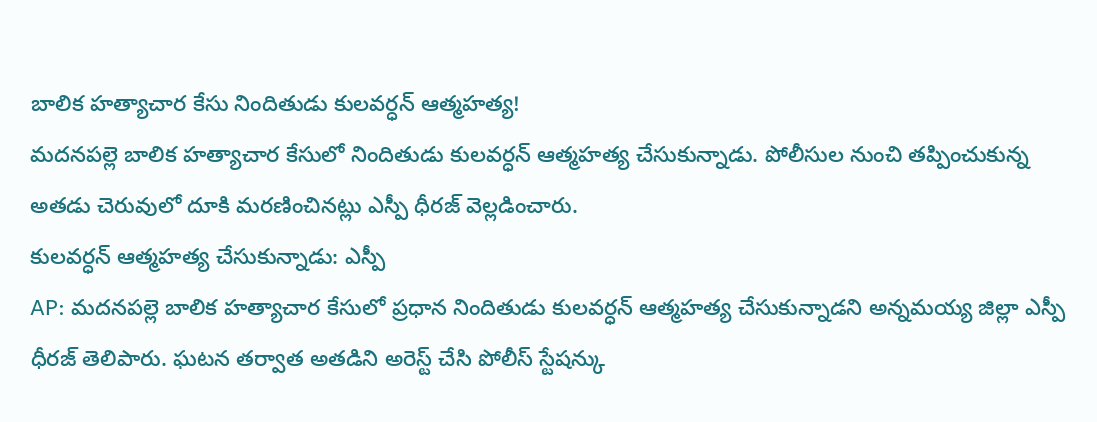బాలిక హత్యాచార కేసు నిందితుడు కులవర్ధన్ ఆత్మహత్య!
మదనపల్లె బాలిక హత్యాచార కేసులో నిందితుడు కులవర్ధన్ ఆత్మహత్య చేసుకున్నాడు. పోలీసుల నుంచి తప్పించుకున్న అతడు చెరువులో దూకి మరణించినట్లు ఎస్పీ ధీరజ్ వెల్లడించారు.
కులవర్ధన్ ఆత్మహత్య చేసుకున్నాడు: ఎస్పీ
AP: మదనపల్లె బాలిక హత్యాచార కేసులో ప్రధాన నిందితుడు కులవర్ధన్ ఆత్మహత్య చేసుకున్నాడని అన్నమయ్య జిల్లా ఎస్పీ ధీరజ్ తెలిపారు. ఘటన తర్వాత అతడిని అరెస్ట్ చేసి పోలీస్ స్టేషన్కు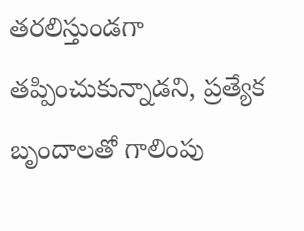తరలిస్తుండగా తప్పించుకున్నాడని, ప్రత్యేక బృందాలతో గాలింపు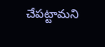చేపట్టామని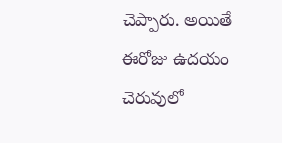చెప్పారు. అయితే ఈరోజు ఉదయం చెరువులో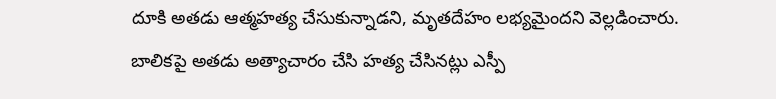దూకి అతడు ఆత్మహత్య చేసుకున్నాడని, మృతదేహం లభ్యమైందని వెల్లడించారు. బాలికపై అతడు అత్యాచారం చేసి హత్య చేసినట్లు ఎస్పీ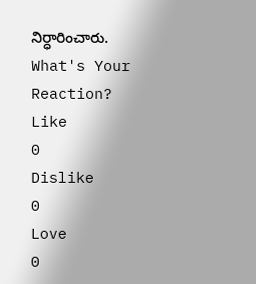నిర్ధారించారు.
What's Your Reaction?
Like
0
Dislike
0
Love
0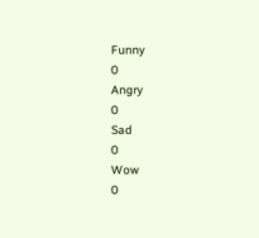Funny
0
Angry
0
Sad
0
Wow
0